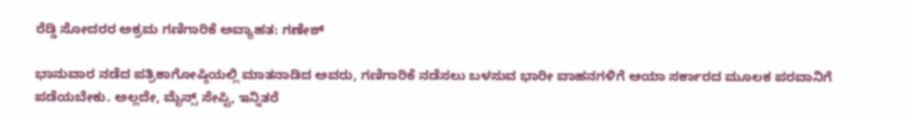ರೆಡ್ಡಿ ಸೋದರರ ಅಕ್ರಮ ಗಣಿಗಾರಿಕೆ ಅವ್ಯಾಹತ: ಗಣೇಶ್

ಭಾನುವಾರ ನಡೆದ ಪತ್ರಿಕಾಗೋಷ್ಠಿಯಲ್ಲಿ ಮಾತನಾಡಿದ ಅವರು, ಗಣಿಗಾರಿಕೆ ನಡೆಸಲು ಬಳಸುವ ಭಾರೀ ವಾಹನಗಳಿಗೆ ಆಯಾ ಸರ್ಕಾರದ ಮೂಲಕ ಪರವಾನಿಗೆ ಪಡೆಯಬೇಕು. ಅಲ್ಲದೇ, ಮೈನ್ಸ್ ಸೇಪ್ಟಿ, ಇನ್ನಿತರೆ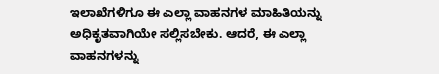ಇಲಾಖೆಗಳಿಗೂ ಈ ಎಲ್ಲಾ ವಾಹನಗಳ ಮಾಹಿತಿಯನ್ನು ಅಧಿಕೃತವಾಗಿಯೇ ಸಲ್ಲಿಸಬೇಕು. ಆದರೆ, ಈ ಎಲ್ಲಾ ವಾಹನಗಳನ್ನು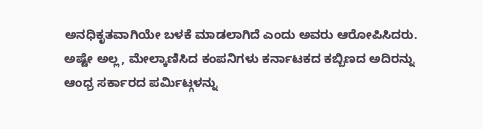ಅನಧಿಕೃತವಾಗಿಯೇ ಬಳಕೆ ಮಾಡಲಾಗಿದೆ ಎಂದು ಅವರು ಆರೋಪಿಸಿದರು.
ಅಷ್ಟೇ ಅಲ್ಲ, ಮೇಲ್ಕಾಣಿಸಿದ ಕಂಪನಿಗಳು ಕರ್ನಾಟಕದ ಕಬ್ಬಿಣದ ಅದಿರನ್ನು ಆಂಧ್ರ ಸರ್ಕಾರದ ಪರ್ಮಿಟ್ಗಳನ್ನು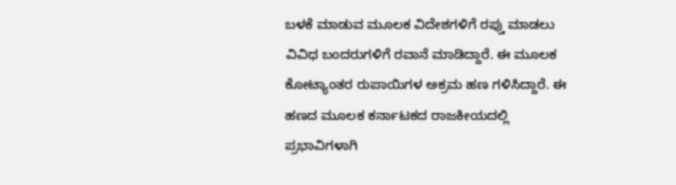ಬಳಕೆ ಮಾಡುವ ಮೂಲಕ ವಿದೇಶಗಳಿಗೆ ರಪ್ತು ಮಾಡಲು ವಿವಿಧ ಬಂದರುಗಳಿಗೆ ರವಾನೆ ಮಾಡಿದ್ದಾರೆ. ಈ ಮೂಲಕ ಕೋಟ್ಯಾಂತರ ರುಪಾಯಿಗಳ ಅಕ್ರಮ ಹಣ ಗಳಿಸಿದ್ದಾರೆ. ಈ ಹಣದ ಮೂಲಕ ಕರ್ನಾಟಕದ ರಾಜಕೀಯದಲ್ಲಿ ಪ್ರಭಾವಿಗಳಾಗಿ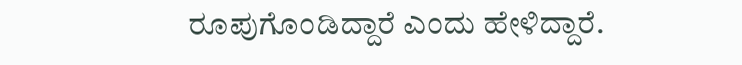ರೂಪುಗೊಂಡಿದ್ದಾರೆ ಎಂದು ಹೇಳಿದ್ದಾರೆ.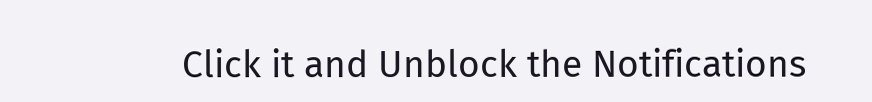Click it and Unblock the Notifications